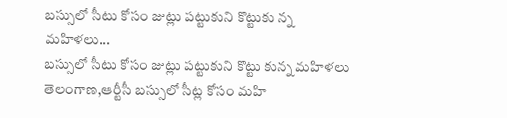బస్సులో సీటు కోసం జుట్లు పట్టుకుని కొట్టుకు న్న మహిళలు...
బస్సులో సీటు కోసం జుట్లు పట్టుకుని కొట్టు కున్న మహిళలు
తెలంగాణ,ఆర్టీసీ బస్సులో సీట్ల కోసం మహి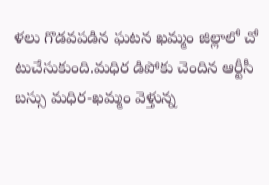ళలు గొడవపడిన ఘటన ఖమ్మం జిల్లాలో చో టుచేసుకుంది.మధిర డిపోకు చెందిన ఆర్టీసీ బస్సు మధిర-ఖమ్మం వెళ్తున్న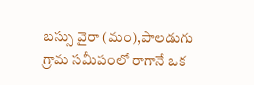బస్సు వైరా (మం),పాలడుగు గ్రామ సమీపంలో రాగానే ఒక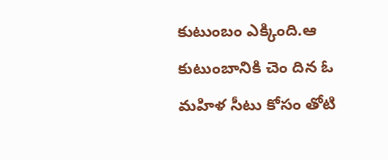కుటుంబం ఎక్కింది.ఆ కుటుంబానికి చెం దిన ఓ మహిళ సీటు కోసం తోటి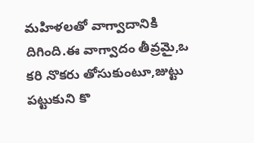మహిళలతో వాగ్వాదానికి దిగింది.ఈ వాగ్వాదం తీవ్రమై,ఒ కరి నొకరు తోసుకుంటూ,జుట్టు పట్టుకుని కొ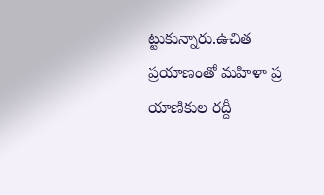ట్టుకున్నారు.ఉచిత ప్రయాణంతో మహిళా ప్ర యాణికుల రద్దీ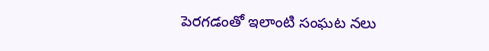పెరగడంతో ఇలాంటి సంఘట నలు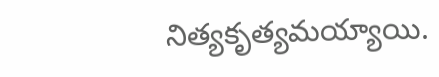నిత్యకృత్యమయ్యాయి.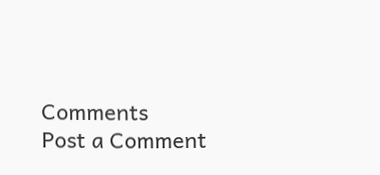Comments
Post a Comment